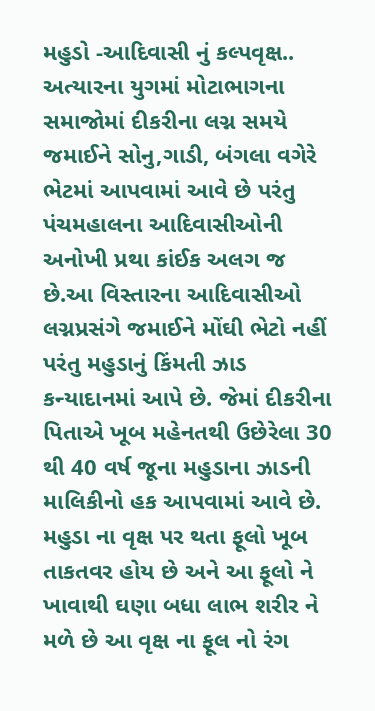મહુડો -આદિવાસી નું કલ્પવૃક્ષ.. અત્યારના યુગમાં મોટાભાગના સમાજોમાં દીકરીના લગ્ન સમયે જમાઈને સોનુ,ગાડી, બંગલા વગેરે ભેટમાં આપવામાં આવે છે પરંતુ પંચમહાલના આદિવાસીઓની અનોખી પ્રથા કાંઈક અલગ જ છે.આ વિસ્તારના આદિવાસીઓ લગ્નપ્રસંગે જમાઈને મોંઘી ભેટો નહીં પરંતુ મહુડાનું કિંમતી ઝાડ કન્યાદાનમાં આપે છે. જેમાં દીકરીના પિતાએ ખૂબ મહેનતથી ઉછેરેલા 30 થી 40 વર્ષ જૂના મહુડાના ઝાડની માલિકીનો હક આપવામાં આવે છે.
મહુડા ના વૃક્ષ પર થતા ફૂલો ખૂબ તાકતવર હોય છે અને આ ફૂલો ને ખાવાથી ઘણા બધા લાભ શરીર ને મળે છે આ વૃક્ષ ના ફૂલ નો રંગ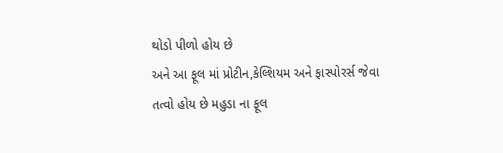થોડો પીળો હોય છે
અને આ ફૂલ માં પ્રોટીન,કેલ્શિયમ અને ફાસ્પોરર્સ જેવા તત્વો હોય છે મહુડા ના ફૂલ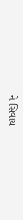ને સિવાય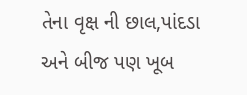તેના વૃક્ષ ની છાલ,પાંદડા અને બીજ પણ ખૂબ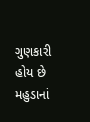ગુણકારી હોય છે
મહુડાનાં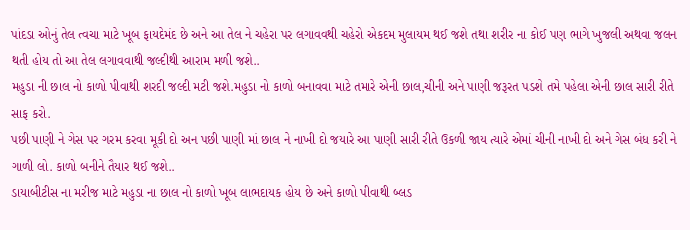પાંદડા ઓનું તેલ ત્વચા માટે ખૂબ ફાયદેમંદ છે અને આ તેલ ને ચહેરા પર લગાવવથી ચહેરો એકદમ મુલાયમ થઈ જશે તથા શરીર ના કોઈ પણ ભાગે ખુજલી અથવા જલન થતી હોય તો આ તેલ લગાવવાથી જલ્દીથી આરામ મળી જશે..
મહુડા ની છાલ નો કાળો પીવાથી શરદી જલ્દી મટી જશે.મહુડા નો કાળો બનાવવા માટે તમારે એની છાલ,ચીની અને પાણી જરૂરત પડશે તમે પહેલા એની છાલ સારી રીતે સાફ કરો.
પછી પાણી ને ગેસ પર ગરમ કરવા મૂકી દો અન પછી પાણી માં છાલ ને નાખી દો જયારે આ પાણી સારી રીતે ઉકળી જાય ત્યારે એમાં ચીની નાખી દો અને ગેસ બંધ કરી ને ગાળી લો. કાળો બનીને તૈયાર થઈ જશે..
ડાયાબીટીસ ના મરીજ માટે મહુડા ના છાલ નો કાળો ખૂબ લાભદાયક હોય છે અને કાળો પીવાથી બ્લડ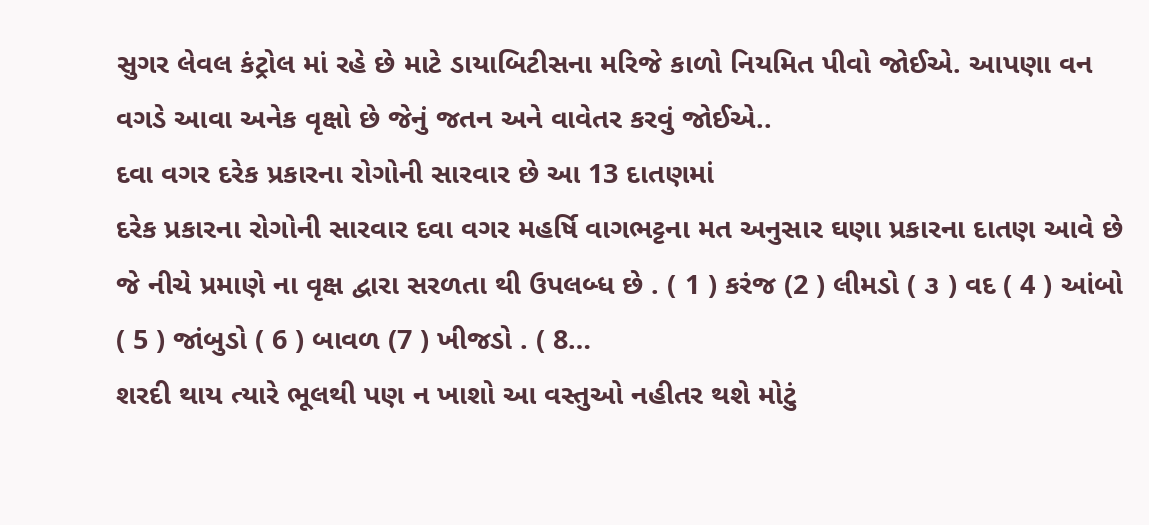સુગર લેવલ કંટ્રોલ માં રહે છે માટે ડાયાબિટીસના મરિજે કાળો નિયમિત પીવો જોઈએ. આપણા વન વગડે આવા અનેક વૃક્ષો છે જેનું જતન અને વાવેતર કરવું જોઈએ..
દવા વગર દરેક પ્રકારના રોગોની સારવાર છે આ 13 દાતણમાં
દરેક પ્રકારના રોગોની સારવાર દવા વગર મહર્ષિ વાગભટ્ટના મત અનુસાર ઘણા પ્રકારના દાતણ આવે છે જે નીચે પ્રમાણે ના વૃક્ષ દ્વારા સરળતા થી ઉપલબ્ધ છે . ( 1 ) કરંજ (2 ) લીમડો ( ૩ ) વદ ( 4 ) આંબો ( 5 ) જાંબુડો ( 6 ) બાવળ (7 ) ખીજડો . ( 8…
શરદી થાય ત્યારે ભૂલથી પણ ન ખાશો આ વસ્તુઓ નહીતર થશે મોટું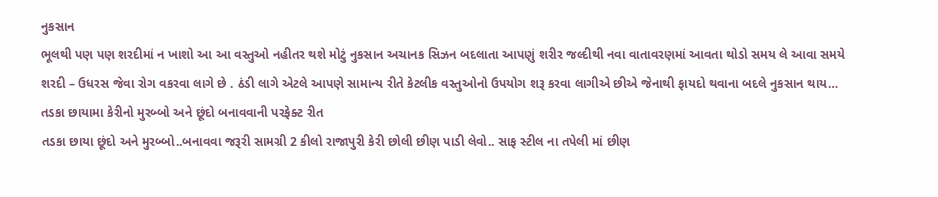નુકસાન
ભૂલથી પણ પણ શરદીમાં ન ખાશો આ આ વસ્તુઓ નહીતર થશે મોટું નુકસાન અચાનક સિઝન બદલાતા આપણું શરીર જલ્દીથી નવા વાતાવરણમાં આવતા થોડો સમય લે આવા સમયે શરદી – ઉધરસ જેવા રોગ વકરવા લાગે છે . ઠંડી લાગે એટલે આપણે સામાન્ય રીતે કેટલીક વસ્તુઓનો ઉપયોગ શરૂ કરવા લાગીએ છીએ જેનાથી ફાયદો થવાના બદલે નુકસાન થાય…
તડકા છાયામા કેરીનો મુરબ્બો અને છૂંદો બનાવવાની પરફેક્ટ રીત
તડકા છાયા છૂંદો અને મુરબ્બો..બનાવવા જરૂરી સામગ્રી 2 કીલો રાજાપુરી કેરી છોલી છીણ પાડી લેવો.. સાફ સ્ટીલ ના તપેલી માં છીણ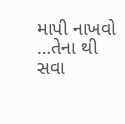માપી નાખવો …તેના થી સવા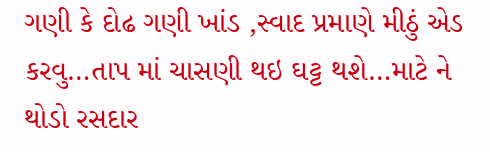ગણી કે દોઢ ગણી ખાંડ ,સ્વાદ પ્રમાણે મીઠું એડ કરવુ…તાપ માં ચાસણી થઇ ઘટ્ટ થશે…માટે ને થોડો રસદાર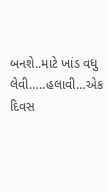બનશે..માટે ખાંડ વધુ લેવી…..હલાવી…એક દિવસ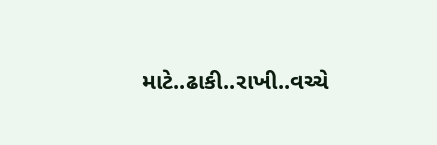માટે..ઢાકી..રાખી..વચ્ચે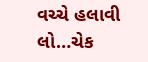વચ્ચે હલાવી લો…ચેક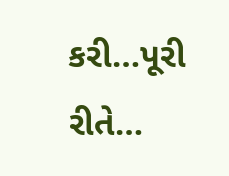કરી…પૂરી રીતે…